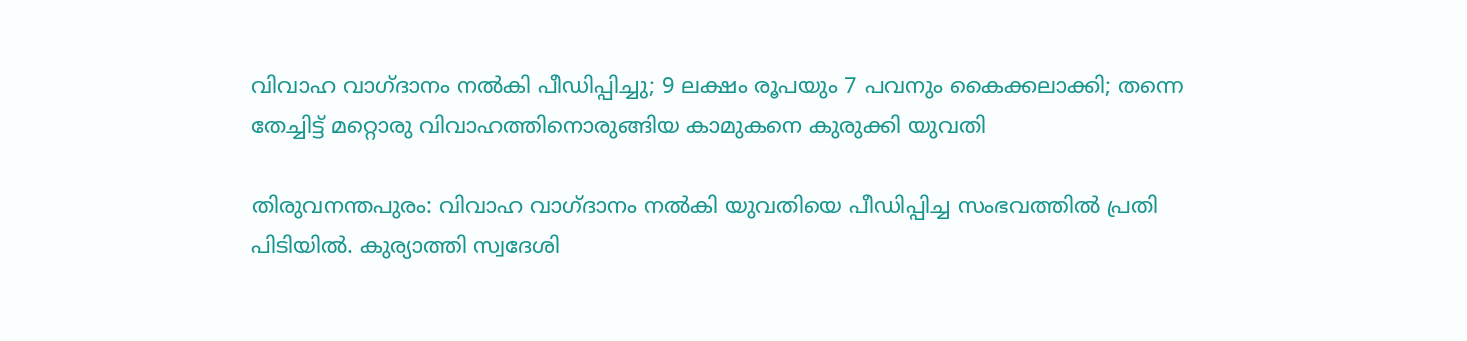വിവാഹ വാഗ്ദാനം നൽകി പീഡിപ്പിച്ചു; 9 ലക്ഷം രൂപയും 7 പവനും കൈക്കലാക്കി; തന്നെ തേച്ചിട്ട് മറ്റൊരു വിവാഹത്തിനൊരുങ്ങിയ കാമുകനെ കുരുക്കി യുവതി

തിരുവനന്തപുരം: വിവാഹ വാഗ്ദാനം നൽകി യുവതിയെ പീഡിപ്പിച്ച സംഭവത്തിൽ പ്രതി പിടിയിൽ. കുര്യാത്തി സ്വദേശി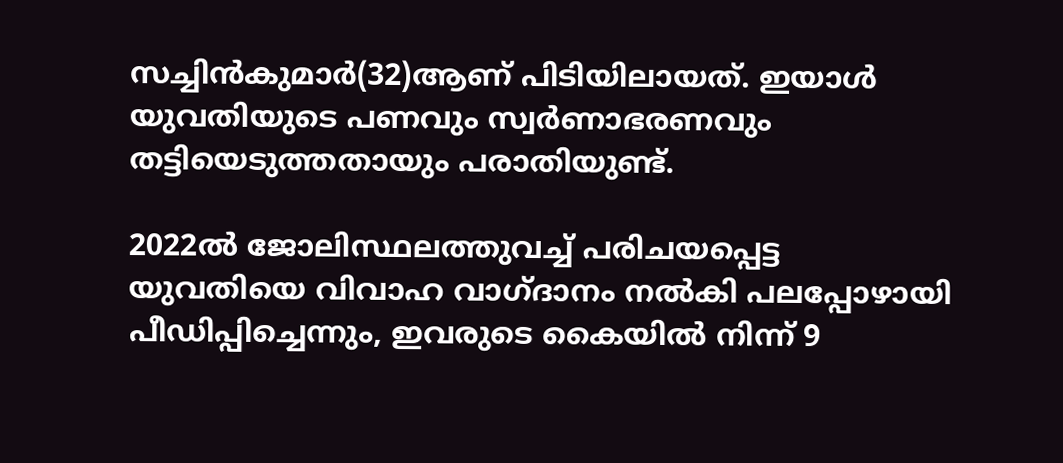സച്ചിൻകുമാർ(32)ആണ് പിടിയിലായത്. ഇയാൾ യുവതിയുടെ പണവും സ്വർണാഭരണവും തട്ടിയെടുത്തതായും പരാതിയുണ്ട്.

2022ൽ ജോലിസ്ഥലത്തുവച്ച് പരിചയപ്പെട്ട യുവതിയെ വിവാഹ വാഗ്ദ‌ാനം നൽകി പലപ്പോഴായി പീഡിപ്പിച്ചെന്നും, ഇവരുടെ കൈയിൽ നിന്ന് 9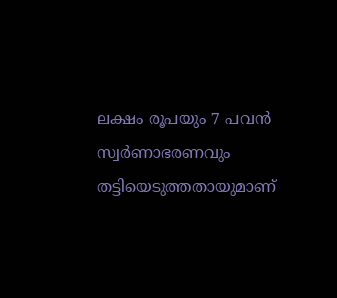ലക്ഷം രൂപയും 7 പവൻ സ്വർണാഭരണവും തട്ടിയെടുത്തതായുമാണ്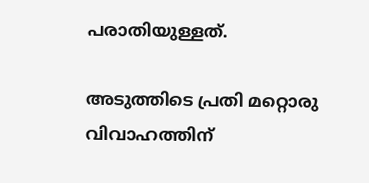പരാതിയുള്ളത്.

അടുത്തിടെ പ്രതി മറ്റൊരു വിവാഹത്തിന്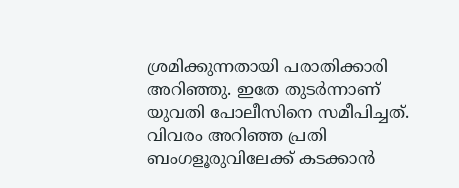ശ്രമിക്കുന്നതായി പരാതിക്കാരി അറിഞ്ഞു. ഇതേ തുടർന്നാണ് യുവതി പോലീസിനെ സമീപിച്ചത്. വിവരം അറിഞ്ഞ പ്രതി ബംഗളൂരുവിലേക്ക് കടക്കാൻ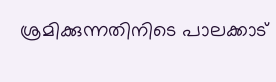ശ്രമിക്കുന്നതിനിടെ പാലക്കാട്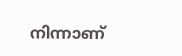നിന്നാണ്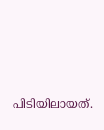പിടിയിലായത്.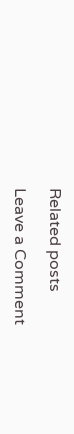Related posts

Leave a Comment